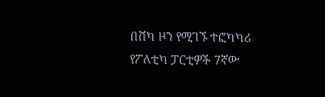በሸካ ዞን የሚገኙ ተፎካካሪ የፖለቲካ ፓርቲዎች 7ኛው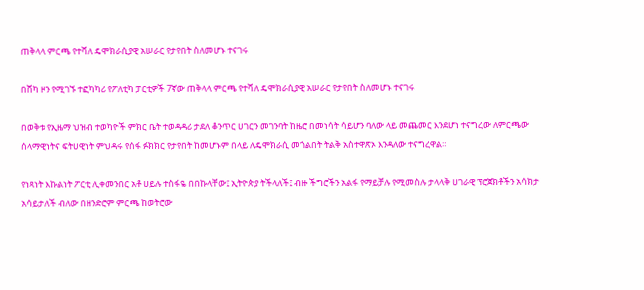ጠቅላላ ምርጫ የተሻለ ዴሞክራሲያዊ አሠራር የታየበት ስለመሆኑ ተናገሩ

በሸካ ዞን የሚገኙ ተፎካካሪ የፖለቲካ ፓርቲዎች 7ኛው ጠቅላላ ምርጫ የተሻለ ዴሞክራሲያዊ አሠራር የታየበት ስለመሆኑ ተናገሩ

በወቅቱ የኢዜማ ህዝብ ተወካዮች ምክር ቤት ተወዳዳሪ ታደለ ቆንጥር ሀገርን መገንባት ከዜሮ በመነሳት ሳይሆን ባለው ላይ መጨመር እንደሆነ ተናግረው ለምርጫው ሰላማዊነትና ፍትሀዊነት ምህዳሩ የሰፋ ፉክክር የታየበት ከመሆኑም በላይ ለዴሞክራሲ መጎልበት ትልቅ አስተዋጽኦ እንዳለው ተናግረዋል።

የነጻነት እኩልነት ፖርቲ ሊቀመንበር አቶ ሀይሉ ተስፋዬ በበኩላቸው፤ ኢትዮጵያ ትችላለች፤ ብዙ ችግሮችን አልፋ የማይቻሉ የሚመስሉ ታላላቅ ሀገራዊ ፕሮጀክቶችን አሳክታ አሳይታለች ብለው በዘንድሮም ምርጫ ከወትሮው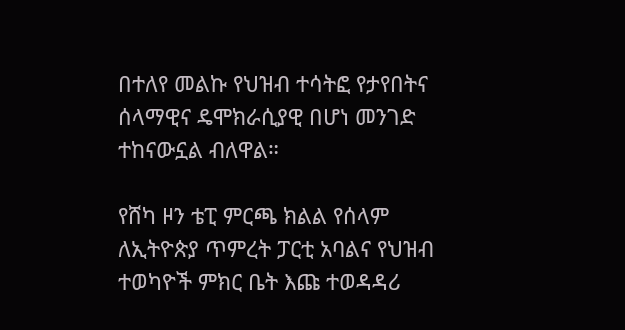በተለየ መልኩ የህዝብ ተሳትፎ የታየበትና ሰላማዊና ዴሞክራሲያዊ በሆነ መንገድ ተከናውኗል ብለዋል።

የሸካ ዞን ቴፒ ምርጫ ክልል የሰላም ለኢትዮጵያ ጥምረት ፓርቲ አባልና የህዝብ ተወካዮች ምክር ቤት እጩ ተወዳዳሪ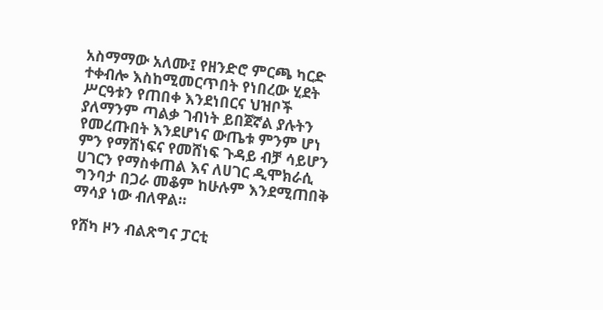አስማማው አለሙ፤ የዘንድሮ ምርጫ ካርድ ተቀብሎ እስከሚመርጥበት የነበረው ሂደት ሥርዓቱን የጠበቀ እንደነበርና ህዝቦች ያለማንም ጣልቃ ገብነት ይበጀኛል ያሉትን የመረጡበት እንደሆነና ውጤቱ ምንም ሆነ ምን የማሸነፍና የመሸነፍ ጉዳይ ብቻ ሳይሆን ሀገርን የማስቀጠል እና ለሀገር ዲሞክራሲ ግንባታ በጋራ መቆም ከሁሉም እንደሚጠበቅ ማሳያ ነው ብለዋል።

የሸካ ዞን ብልጽግና ፓርቲ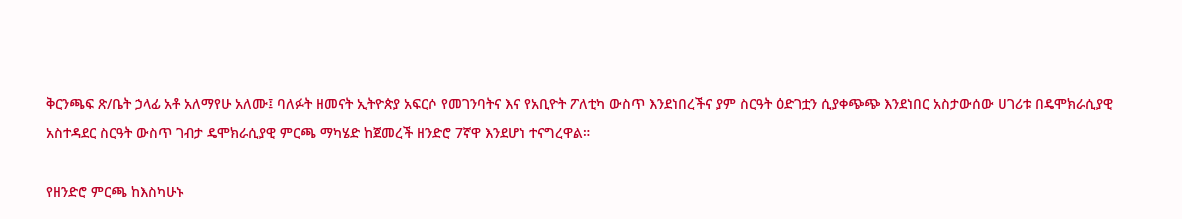ቅርንጫፍ ጽ/ቤት ኃላፊ አቶ አለማየሁ አለሙ፤ ባለፉት ዘመናት ኢትዮጵያ አፍርሶ የመገንባትና እና የአቢዮት ፖለቲካ ውስጥ እንደነበረችና ያም ስርዓት ዕድገቷን ሲያቀጭጭ እንደነበር አስታውሰው ሀገሪቱ በዴሞክራሲያዊ አስተዳደር ስርዓት ውስጥ ገብታ ዴሞክራሲያዊ ምርጫ ማካሄድ ከጀመረች ዘንድሮ 7ኛዋ እንደሆነ ተናግረዋል።

የዘንድሮ ምርጫ ከእስካሁኑ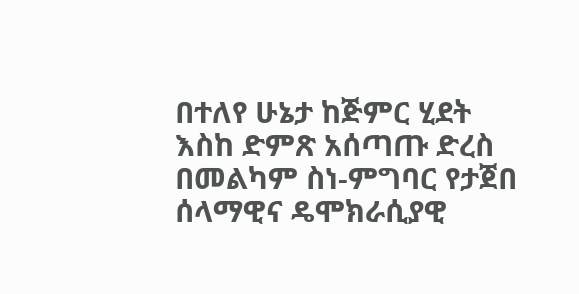በተለየ ሁኔታ ከጅምር ሂደት እስከ ድምጽ አሰጣጡ ድረስ በመልካም ስነ-ምግባር የታጀበ ሰላማዊና ዴሞክራሲያዊ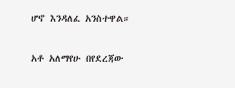ሆኖ እንዳለፈ አንስተዋል።

አቶ አለማየሁ በየደረጃው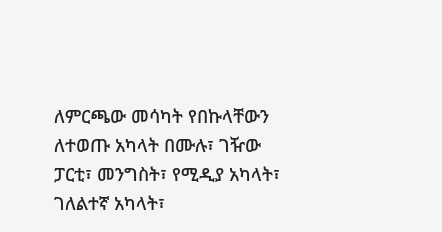ለምርጫው መሳካት የበኩላቸውን ለተወጡ አካላት በሙሉ፣ ገዥው ፓርቲ፣ መንግስት፣ የሚዲያ አካላት፣ ገለልተኛ አካላት፣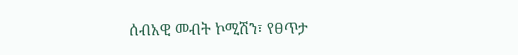ሰብአዊ መብት ኮሚሽን፣ የፀጥታ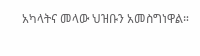አካላትና መላው ህዝቡን አመስግነዋል።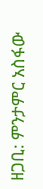ዘጋቢ: ምንታምር አስፋው